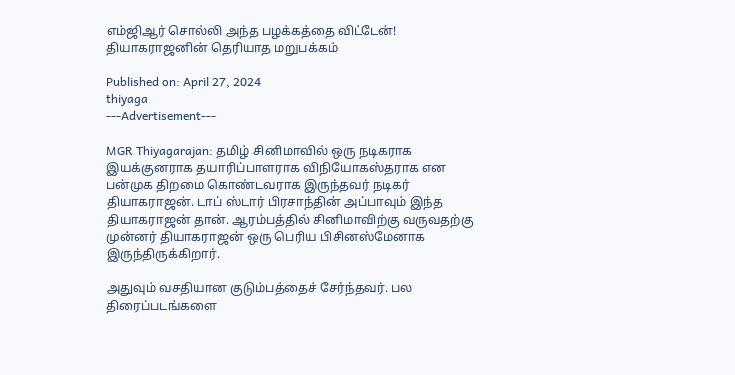எம்ஜிஆர் சொல்லி அந்த பழக்கத்தை விட்டேன்! தியாகராஜனின் தெரியாத மறுபக்கம்

Published on: April 27, 2024
thiyaga
---Advertisement---

MGR Thiyagarajan: தமிழ் சினிமாவில் ஒரு நடிகராக இயக்குனராக தயாரிப்பாளராக விநியோகஸ்தராக என பன்முக திறமை கொண்டவராக இருந்தவர் நடிகர் தியாகராஜன். டாப் ஸ்டார் பிரசாந்தின் அப்பாவும் இந்த தியாகராஜன் தான். ஆரம்பத்தில் சினிமாவிற்கு வருவதற்கு முன்னர் தியாகராஜன் ஒரு பெரிய பிசினஸ்மேனாக இருந்திருக்கிறார்.

அதுவும் வசதியான குடும்பத்தைச் சேர்ந்தவர். பல திரைப்படங்களை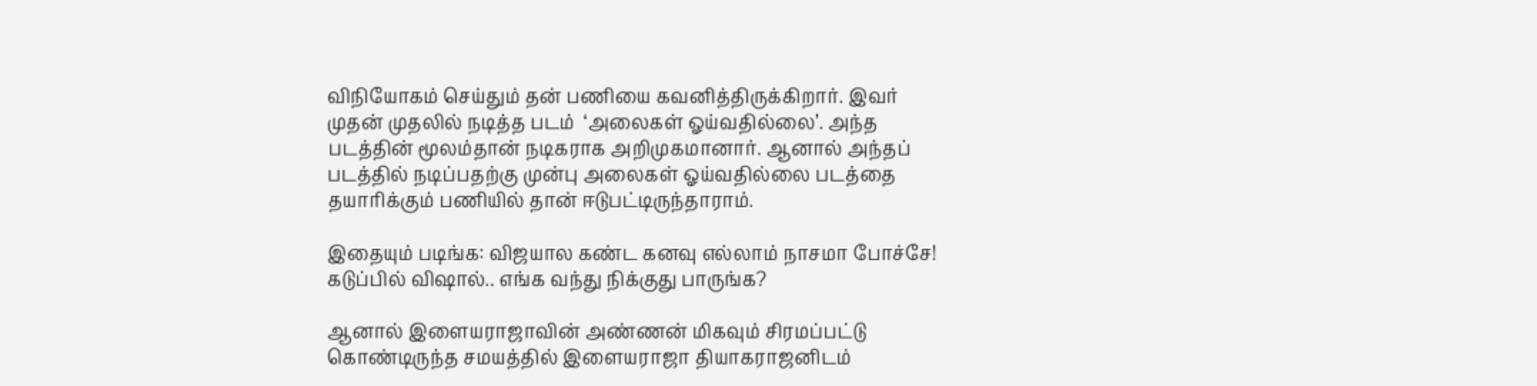விநியோகம் செய்தும் தன் பணியை கவனித்திருக்கிறார். இவர் முதன் முதலில் நடித்த படம்  ‘அலைகள் ஓய்வதில்லை’. அந்த படத்தின் மூலம்தான் நடிகராக அறிமுகமானார். ஆனால் அந்தப் படத்தில் நடிப்பதற்கு முன்பு அலைகள் ஓய்வதில்லை படத்தை தயாரிக்கும் பணியில் தான் ஈடுபட்டிருந்தாராம்.

இதையும் படிங்க: விஜயால கண்ட கனவு எல்லாம் நாசமா போச்சே! கடுப்பில் விஷால்.. எங்க வந்து நிக்குது பாருங்க?

ஆனால் இளையராஜாவின் அண்ணன் மிகவும் சிரமப்பட்டு கொண்டிருந்த சமயத்தில் இளையராஜா தியாகராஜனிடம்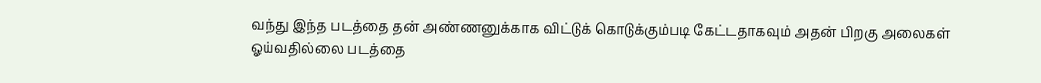வந்து இந்த படத்தை தன் அண்ணனுக்காக விட்டுக் கொடுக்கும்படி கேட்டதாகவும் அதன் பிறகு அலைகள் ஓய்வதில்லை படத்தை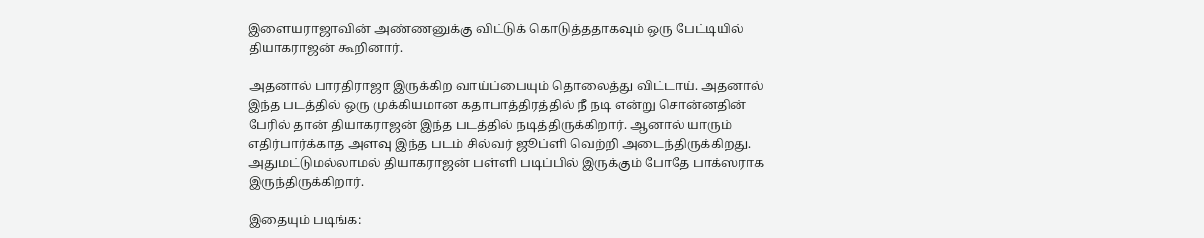இளையராஜாவின் அண்ணனுக்கு விட்டுக் கொடுத்ததாகவும் ஒரு பேட்டியில் தியாகராஜன் கூறினார்.

அதனால் பாரதிராஜா இருக்கிற வாய்ப்பையும் தொலைத்து விட்டாய். அதனால் இந்த படத்தில் ஒரு முக்கியமான கதாபாத்திரத்தில் நீ நடி என்று சொன்னதின் பேரில் தான் தியாகராஜன் இந்த படத்தில் நடித்திருக்கிறார். ஆனால் யாரும் எதிர்பார்க்காத அளவு இந்த படம் சில்வர் ஜூப்ளி வெற்றி அடைந்திருக்கிறது. அதுமட்டுமல்லாமல் தியாகராஜன் பள்ளி படிப்பில் இருக்கும் போதே பாக்ஸராக இருந்திருக்கிறார்.

இதையும் படிங்க: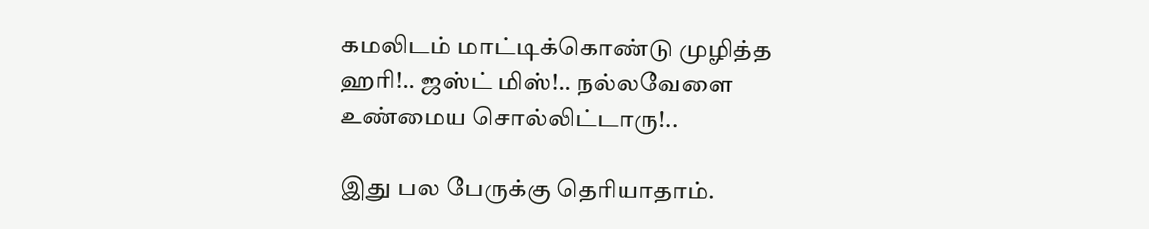கமலிடம் மாட்டிக்கொண்டு முழித்த ஹரி!.. ஜஸ்ட் மிஸ்!.. நல்லவேளை உண்மைய சொல்லிட்டாரு!..

இது பல பேருக்கு தெரியாதாம்.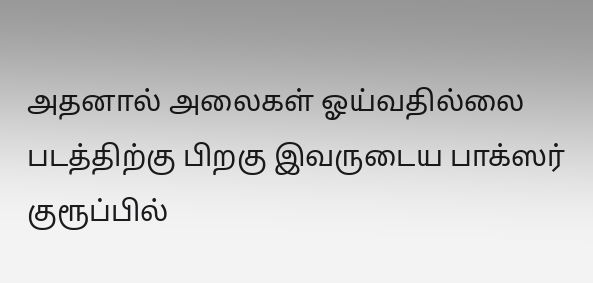அதனால் அலைகள் ஓய்வதில்லை படத்திற்கு பிறகு இவருடைய பாக்ஸர் குரூப்பில்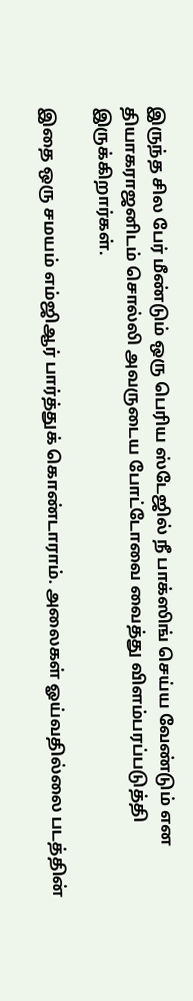இருந்த சில பேர் மீண்டும் ஒரு பெரிய ஸ்டேஜில் நீ பாக்ஸிங் செய்ய வேண்டும் என தியாகராஜனிடம் சொல்லி அவருடைய போட்டோவை வைத்து விளம்பரப்படுத்தி இருக்கிறார்கள்.

இதை ஒரு சமயம் எம்ஜிஆர் பார்த்துக் கொண்டாராம். அலைகள் ஓய்வதில்லை படத்தின்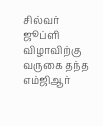சில்வர் ஜூப்ளி விழாவிற்கு வருகை தந்த எம்ஜிஆர்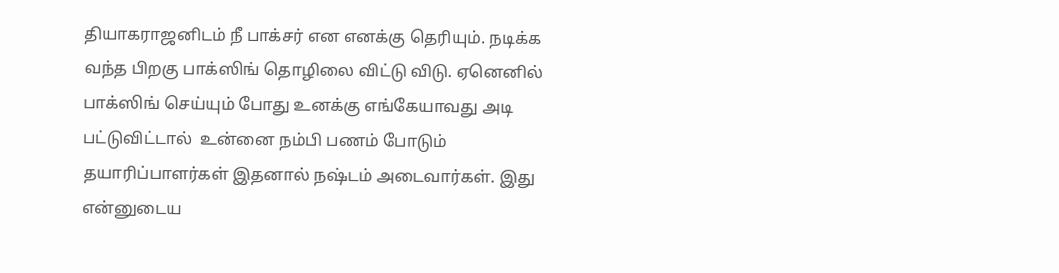தியாகராஜனிடம் நீ பாக்சர் என எனக்கு தெரியும். நடிக்க வந்த பிறகு பாக்ஸிங் தொழிலை விட்டு விடு. ஏனெனில் பாக்ஸிங் செய்யும் போது உனக்கு எங்கேயாவது அடி பட்டுவிட்டால்  உன்னை நம்பி பணம் போடும் தயாரிப்பாளர்கள் இதனால் நஷ்டம் அடைவார்கள். இது என்னுடைய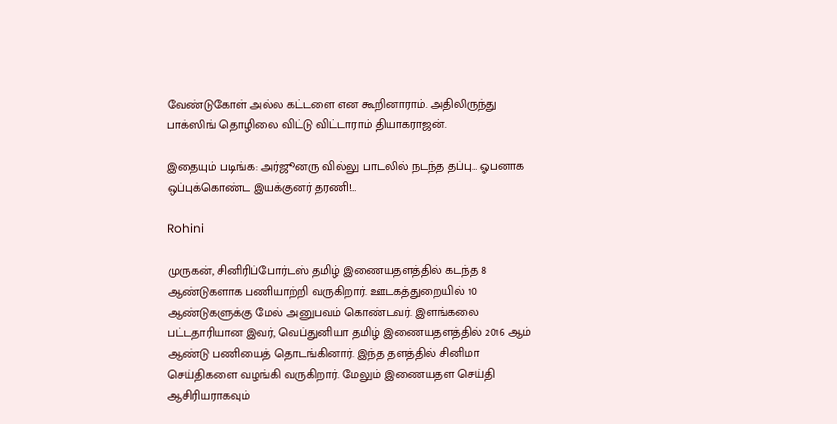வேண்டுகோள் அல்ல கட்டளை என கூறினாராம். அதிலிருந்து பாக்ஸிங் தொழிலை விட்டு விட்டாராம் தியாகராஜன்.

இதையும் படிங்க: அர்ஜூனரு வில்லு பாடலில் நடந்த தப்பு… ஓபனாக ஒப்புக்கொண்ட இயக்குனர் தரணி!…

Rohini

முருகன், சினிரிப்போர்டஸ் தமிழ் இணையதளத்தில் கடந்த 8 ஆண்டுகளாக பணியாற்றி வருகிறார். ஊடகத்துறையில் 10 ஆண்டுகளுக்கு மேல் அனுபவம் கொண்டவர். இளங்கலை பட்டதாரியான இவர், வெப்துனியா தமிழ் இணையதளத்தில் 2016 ஆம் ஆண்டு பணியைத் தொடங்கினார். இந்த தளத்தில் சினிமா செய்திகளை வழங்கி வருகிறார். மேலும் இணையதள செய்தி ஆசிரியராகவும்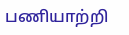பணியாற்றி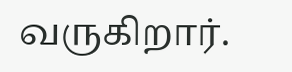வருகிறார்.